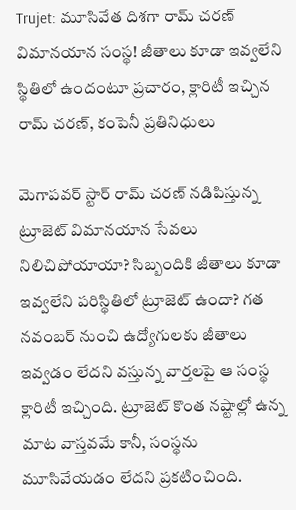Trujet: మూసివేత దిశగా రామ్ చరణ్ విమానయాన సంస్థ! జీతాలు కూడా ఇవ్వలేని స్థితిలో ఉందంటూ ప్రచారం, క్లారిటీ ఇచ్చిన రామ్ చరణ్, కంపెనీ ప్రతినిధులు

మెగాపవర్ స్టార్ రామ్ చరణ్ నడిపిస్తున్న ట్రూజెట్ విమానయాన సేవలు నిలిచిపోయాయా? సిబ్బందికి జీతాలు కూడా ఇవ్వలేని పరిస్థితిలో ట్రూజెట్ ఉందా? గత నవంబర్ నుంచి ఉద్యోగులకు జీతాలు ఇవ్వడం లేదని వస్తున్న వార్తలపై ఆ సంస్థ క్లారిటీ ఇచ్చింది. ట్రూజెట్ కొంత నష్టాల్లో ఉన్న మాట వాస్తవమే కానీ, సంస్థను మూసివేయడం లేదని ప్రకటించింది.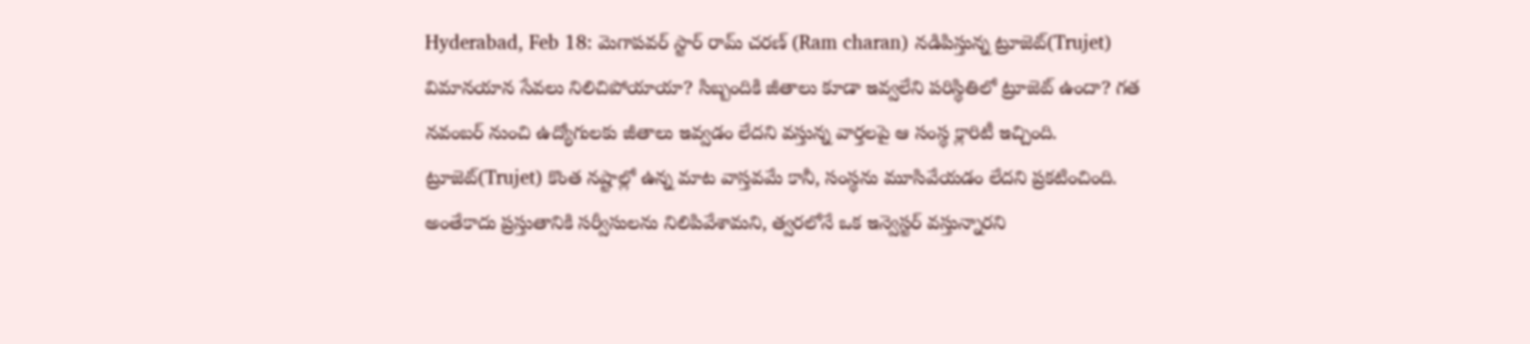Hyderabad, Feb 18: మెగాపవర్ స్టార్ రామ్ చరణ్ (Ram charan) నడిపిస్తున్న ట్రూజెట్(Trujet) విమానయాన సేవలు నిలిచిపోయాయా? సిబ్బందికి జీతాలు కూడా ఇవ్వలేని పరిస్థితిలో ట్రూజెట్ ఉందా? గత నవంబర్ నుంచి ఉద్యోగులకు జీతాలు ఇవ్వడం లేదని వస్తున్న వార్తలపై ఆ సంస్థ క్లారిటీ ఇచ్చింది. ట్రూజెట్(Trujet) కొంత నష్టాల్లో ఉన్న మాట వాస్తవమే కానీ, సంస్థను మూసివేయడం లేదని ప్రకటించింది. అంతేకాదు ప్రస్తుతానికి సర్వీసులను నిలిపివేశామని, త్వరలోనే ఒక ఇన్వెస్టర్ వస్తున్నారని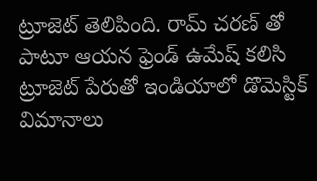ట్రూజెట్ తెలిపింది. రామ్‌ చరణ్‌ తో పాటూ ఆయన ఫ్రెండ్ ఉమేష్ కలిసి ట్రూజెట్ పేరుతో ఇండియాలో డొమెస్టిక్ విమానాలు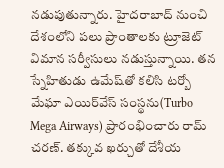నడుపుతున్నారు. హైదరాబాద్ నుంచి దేశంలోని పలు ప్రాంతాలకు ట్రూజెట్ విమాన సర్వీసులు నడుస్తున్నాయి. తన స్నేహితుడు ఉమేష్‌తో కలిసి టర్బో మేఘా ఎయిర్‌వేస్ సంస్థను(Turbo Mega Airways) ప్రారంభించారు రామ్ చరణ్. తక్కువ ఖర్చుతో దేశీయ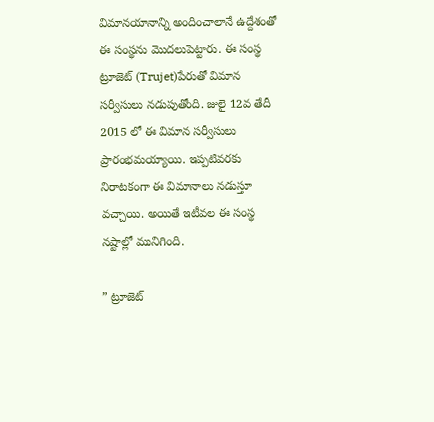విమానయానాన్ని అందించాలానే ఉద్దేశంతో ఈ సంస్థను మొదలుపెట్టారు. ఈ సంస్థ ట్రూజెట్ (Trujet)పేరుతో విమాన సర్వీసులు నడుపుతోంది. జులై 12వ తేదీ 2015 లో ఈ విమాన సర్వీసులు ప్రారంభమయ్యాయి. ఇప్పటివరకు నిరాటకంగా ఈ విమానాలు నడుస్తూ వచ్చాయి. అయితే ఇటీవల ఈ సంస్థ నష్టాల్లో మునిగింది.

” ట్రూజెట్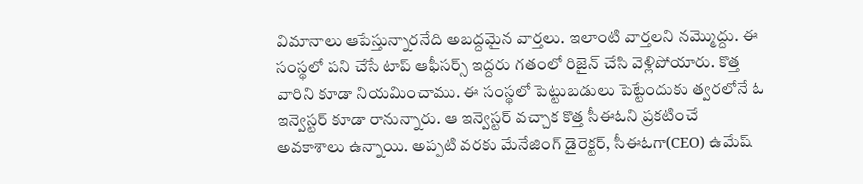విమానాలు ఆపేస్తున్నారనేది అబద్దమైన వార్తలు. ఇలాంటి వార్తలని నమ్మొద్దు. ఈ సంస్థలో పని చేసే టాప్ ఆఫీసర్స్ ఇద్దరు గతంలో రిజైన్ చేసి వెళ్లిపోయారు. కొత్త వారిని కూడా నియమించాము. ఈ సంస్థలో పెట్టుబడులు పెట్టేందుకు త్వరలోనే ఓ ఇన్వెస్టర్ కూడా రానున్నారు. ఆ ఇన్వెస్టర్ వచ్చాక కొత్త సీఈఓని ప్రకటించే అవకాశాలు ఉన్నాయి. అప్పటి వరకు మేనేజింగ్ డైరెక్టర్, సీఈఓగా(CEO) ఉమేష్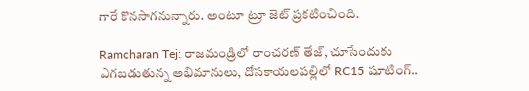గారే కొనసాగనున్నారు. అంటూ ట్రూ జెట్ ప్రకటించింది.

Ramcharan Tej: రాజమండ్రిలో రాంచరణ్ తేజ్, చూసేందుకు ఎగబడుతున్న అభిమానులు, దోసకాయలపల్లిలో RC15 షూటింగ్..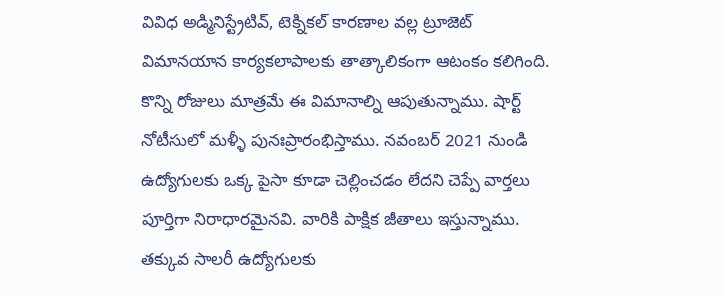వివిధ అడ్మినిస్ట్రేటివ్, టెక్నికల్ కారణాల వల్ల ట్రూజెట్ విమానయాన కార్యకలాపాలకు తాత్కాలికంగా ఆటంకం కలిగింది. కొన్ని రోజులు మాత్రమే ఈ విమానాల్ని ఆపుతున్నాము. షార్ట్ నోటీసులో మళ్ళీ పునఃప్రారంభిస్తాము. నవంబర్ 2021 నుండి ఉద్యోగులకు ఒక్క పైసా కూడా చెల్లించడం లేదని చెప్పే వార్తలు పూర్తిగా నిరాధారమైనవి. వారికి పాక్షిక జీతాలు ఇస్తున్నాము. తక్కువ సాలరీ ఉద్యోగులకు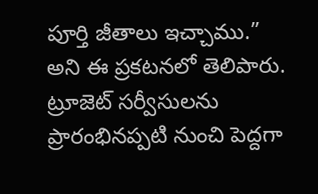పూర్తి జీతాలు ఇచ్చాము.” అని ఈ ప్రకటనలో తెలిపారు. ట్రూజెట్ సర్వీసులను ప్రారంభినప్పటి నుంచి పెద్దగా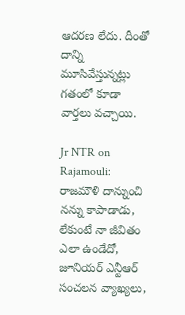ఆదరణ లేదు. దీంతో దాన్ని మూసివేస్తున్నట్లు గతంలో కూడా వార్తలు వచ్చాయి.

Jr NTR on Rajamouli: రాజమౌళి దాన్నుంచి నన్ను కాపాడాడు, లేకుంటే నా జీవితం ఎలా ఉండేదో, జూనియర్ ఎన్టీఆర్ సంచలన వ్యాఖ్యలు,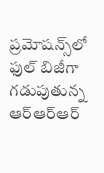ప్రమోషన్స్‌లో ఫుల్‌ బిజీగా గడుపుతున్న ఆర్ఆర్ఆర్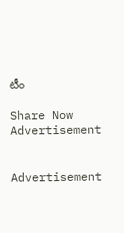టీం

Share Now
Advertisement


Advertisement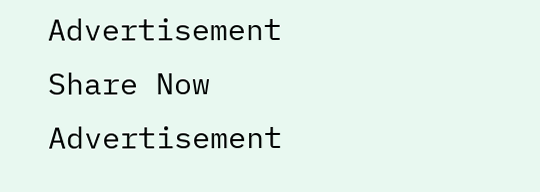Advertisement
Share Now
Advertisement